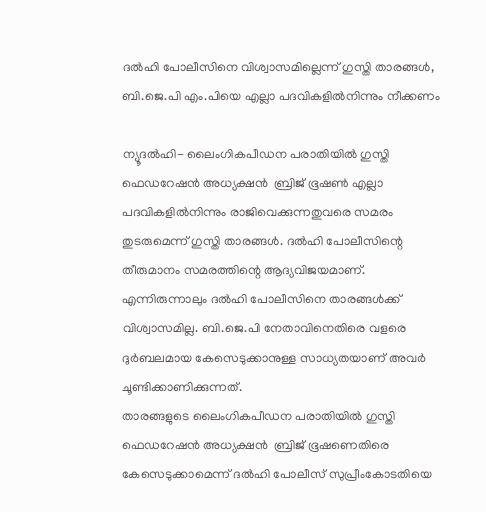ദല്‍ഹി പോലീസിനെ വിശ്വാസമില്ലെന്ന് ഗുസ്തി താരങ്ങള്‍, ബി.ജെ.പി എം.പിയെ എല്ലാ പദവികളില്‍നിന്നും നീക്കണം

ന്യൂദല്‍ഹി- ലൈംഗികപീഡന പരാതിയില്‍ ഗുസ്തി ഫെഡറേഷന്‍ അധ്യക്ഷന്‍  ബ്രിജ് ഭൂഷണ്‍ എല്ലാ പദവികളില്‍നിന്നും രാജിവെക്കുന്നതുവരെ സമരം തുടരുമെന്ന് ഗുസ്തി താരങ്ങള്‍. ദല്‍ഹി പോലീസിന്റെ തീരുമാനം സമരത്തിന്റെ ആദ്യവിജയമാണ്. എന്നിരുന്നാലും ദല്‍ഹി പോലീസിനെ താരങ്ങള്‍ക്ക് വിശ്വാസമില്ല. ബി.ജെ.പി നേതാവിനെതിരെ വളരെ ദുര്‍ബലമായ കേസെടുക്കാനുള്ള സാധ്യതയാണ് അവര്‍ ചൂണ്ടിക്കാണിക്കുന്നത്.
താരങ്ങളുടെ ലൈംഗികപീഡന പരാതിയില്‍ ഗുസ്തി ഫെഡറേഷന്‍ അധ്യക്ഷന്‍  ബ്രിജ് ഭൂഷണെതിരെ കേസെടുക്കാമെന്ന് ദല്‍ഹി പോലീസ് സുപ്രീംകോടതിയെ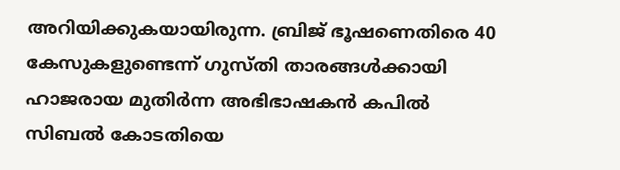അറിയിക്കുകയായിരുന്ന. ബ്രിജ് ഭൂഷണെതിരെ 40 കേസുകളുണ്ടെന്ന് ഗുസ്തി താരങ്ങള്‍ക്കായി ഹാജരായ മുതിര്‍ന്ന അഭിഭാഷകന്‍ കപില്‍ സിബല്‍ കോടതിയെ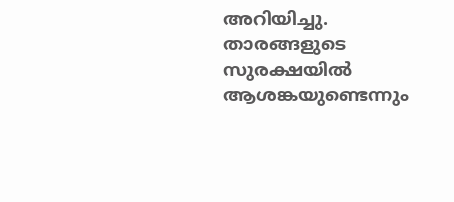അറിയിച്ചു. താരങ്ങളുടെ സുരക്ഷയില്‍ ആശങ്കയുണ്ടെന്നും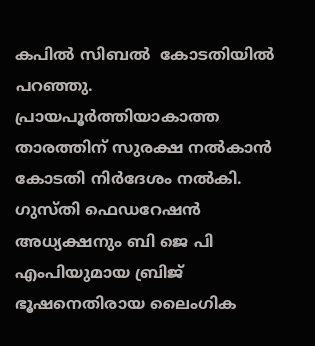കപില്‍ സിബല്‍  കോടതിയില്‍ പറഞ്ഞു. പ്രായപൂര്‍ത്തിയാകാത്ത താരത്തിന് സുരക്ഷ നല്‍കാന്‍ കോടതി നിര്‍ദേശം നല്‍കി.
ഗുസ്തി ഫെഡറേഷന്‍ അധ്യക്ഷനും ബി ജെ പി എംപിയുമായ ബ്രിജ് ഭൂഷനെതിരായ ലൈംഗിക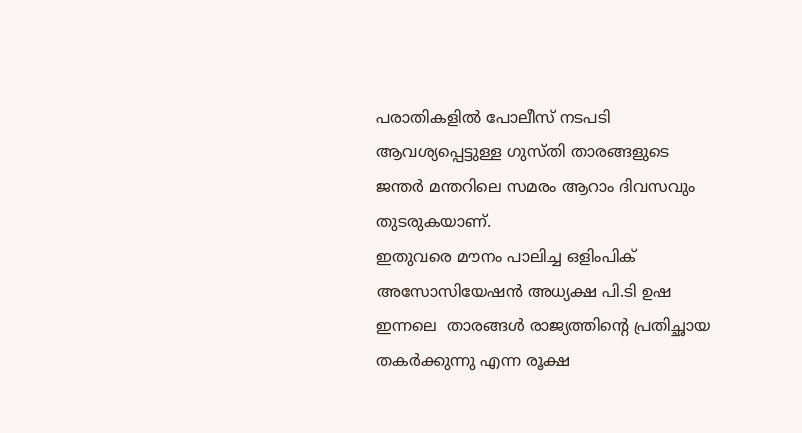പരാതികളില്‍ പോലീസ് നടപടി ആവശ്യപ്പെട്ടുള്ള ഗുസ്തി താരങ്ങളുടെ ജന്തര്‍ മന്തറിലെ സമരം ആറാം ദിവസവും തുടരുകയാണ്.
ഇതുവരെ മൗനം പാലിച്ച ഒളിംപിക് അസോസിയേഷന്‍ അധ്യക്ഷ പി.ടി ഉഷ ഇന്നലെ  താരങ്ങള്‍ രാജ്യത്തിന്റെ പ്രതിച്ഛായ തകര്‍ക്കുന്നു എന്ന രൂക്ഷ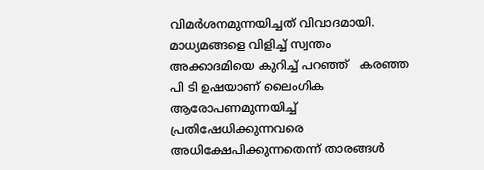വിമര്‍ശനമുന്നയിച്ചത് വിവാദമായി. മാധ്യമങ്ങളെ വിളിച്ച് സ്വന്തം അക്കാദമിയെ കുറിച്ച് പറഞ്ഞ്   കരഞ്ഞ പി ടി ഉഷയാണ് ലൈംഗിക ആരോപണമുന്നയിച്ച് പ്രതിഷേധിക്കുന്നവരെ അധിക്ഷേപിക്കുന്നതെന്ന് താരങ്ങള്‍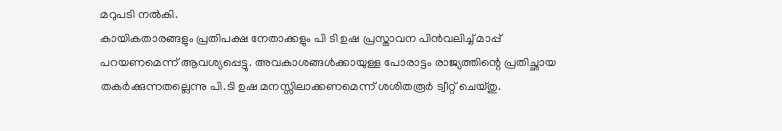മറുപടി നല്‍കി.
കായികതാരങ്ങളും പ്രതിപക്ഷ നേതാക്കളും പി ടി ഉഷ പ്രസ്താവന പിന്‍വലിച്ച് മാപ്പ് പറയണമെന്ന് ആവശ്യപ്പെട്ടു. അവകാശങ്ങള്‍ക്കായുള്ള പോരാട്ടം രാജ്യത്തിന്റെ പ്രതിച്ഛായ തകര്‍ക്കുന്നതല്ലെന്നു പി.ടി ഉഷ മനസ്സിലാക്കണമെന്ന് ശശിതരൂര്‍ ട്വീറ്റ് ചെയ്തു.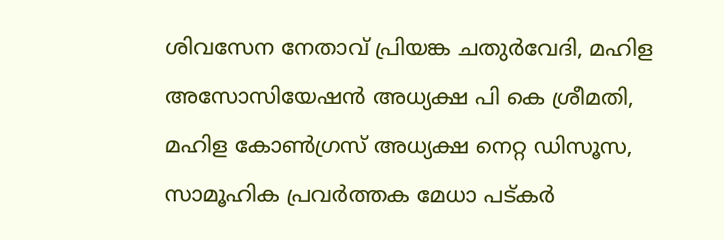ശിവസേന നേതാവ് പ്രിയങ്ക ചതുര്‍വേദി, മഹിള അസോസിയേഷന്‍ അധ്യക്ഷ പി കെ ശ്രീമതി, മഹിള കോണ്‍ഗ്രസ് അധ്യക്ഷ നെറ്റ ഡിസൂസ, സാമൂഹിക പ്രവര്‍ത്തക മേധാ പട്കര്‍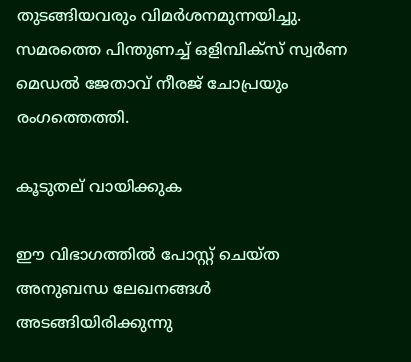തുടങ്ങിയവരും വിമര്‍ശനമുന്നയിച്ചു. സമരത്തെ പിന്തുണച്ച് ഒളിമ്പിക്‌സ് സ്വര്‍ണ മെഡല്‍ ജേതാവ് നീരജ് ചോപ്രയും രംഗത്തെത്തി.

കൂടുതല് വായിക്കുക

ഈ വിഭാഗത്തിൽ പോസ്റ്റ് ചെയ്ത അനുബന്ധ ലേഖനങ്ങൾ അടങ്ങിയിരിക്കുന്നു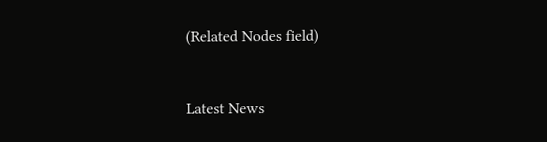(Related Nodes field)



Latest News